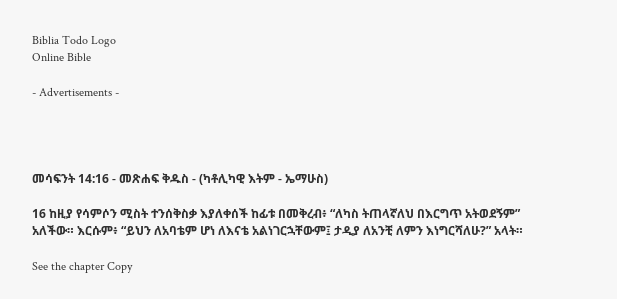Biblia Todo Logo
Online Bible

- Advertisements -




መሳፍንት 14:16 - መጽሐፍ ቅዱስ - (ካቶሊካዊ እትም - ኤማሁስ)

16 ከዚያ የሳምሶን ሚስት ተንሰቅስቃ እያለቀሰች ከፊቱ በመቅረብ፥ “ለካስ ትጠላኛለህ በእርግጥ አትወደኝም” አለችው። እርሱም፥ “ይህን ለአባቴም ሆነ ለእናቴ አልነገርኋቸውም፤ ታዲያ ለአንቺ ለምን እነግርሻለሁ?” አላት።

See the chapter Copy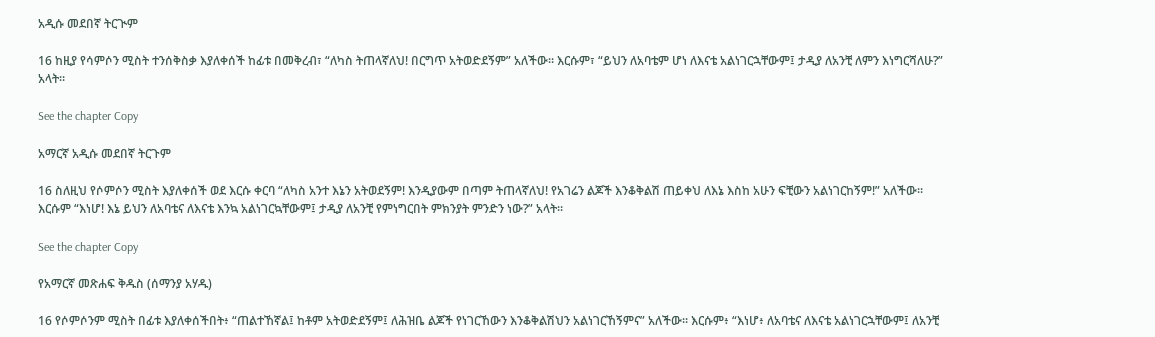አዲሱ መደበኛ ትርጒም

16 ከዚያ የሳምሶን ሚስት ተንሰቅስቃ እያለቀሰች ከፊቱ በመቅረብ፣ “ለካስ ትጠላኛለህ! በርግጥ አትወድደኝም” አለችው። እርሱም፣ “ይህን ለአባቴም ሆነ ለእናቴ አልነገርኋቸውም፤ ታዲያ ለአንቺ ለምን እነግርሻለሁ?” አላት።

See the chapter Copy

አማርኛ አዲሱ መደበኛ ትርጉም

16 ስለዚህ የሶምሶን ሚስት እያለቀሰች ወደ እርሱ ቀርባ “ለካስ አንተ እኔን አትወደኝም! እንዲያውም በጣም ትጠላኛለህ! የአገሬን ልጆች እንቆቅልሽ ጠይቀህ ለእኔ እስከ አሁን ፍቺውን አልነገርከኝም!” አለችው። እርሱም “እነሆ! እኔ ይህን ለአባቴና ለእናቴ እንኳ አልነገርኳቸውም፤ ታዲያ ለአንቺ የምነግርበት ምክንያት ምንድን ነው?” አላት።

See the chapter Copy

የአማርኛ መጽሐፍ ቅዱስ (ሰማንያ አሃዱ)

16 የሶምሶንም ሚስት በፊቱ እያለቀሰችበት፥ “ጠልተኸኛል፤ ከቶም አትወድደኝም፤ ለሕዝቤ ልጆች የነገርኸውን እንቆቅልሽህን አልነገርኸኝምና” አለችው። እርሱም፥ “እነሆ፥ ለአባቴና ለእናቴ አልነገርኋቸውም፤ ለአንቺ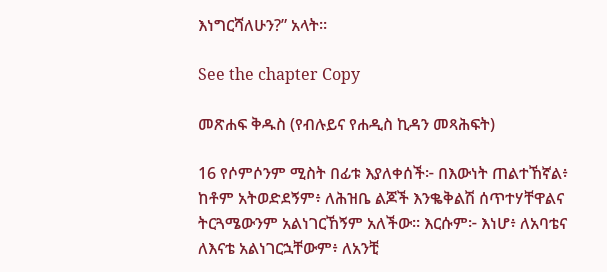እነግርሻለሁን?” አላት።

See the chapter Copy

መጽሐፍ ቅዱስ (የብሉይና የሐዲስ ኪዳን መጻሕፍት)

16 የሶምሶንም ሚስት በፊቱ እያለቀሰች፦ በእውነት ጠልተኸኛል፥ ከቶም አትወድደኝም፥ ለሕዝቤ ልጆች እንቈቅልሽ ሰጥተሃቸዋልና ትርጓሜውንም አልነገርኸኝም አለችው። እርሱም፦ እነሆ፥ ለአባቴና ለእናቴ አልነገርኋቸውም፥ ለአንቺ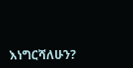እነግርሻለሁን?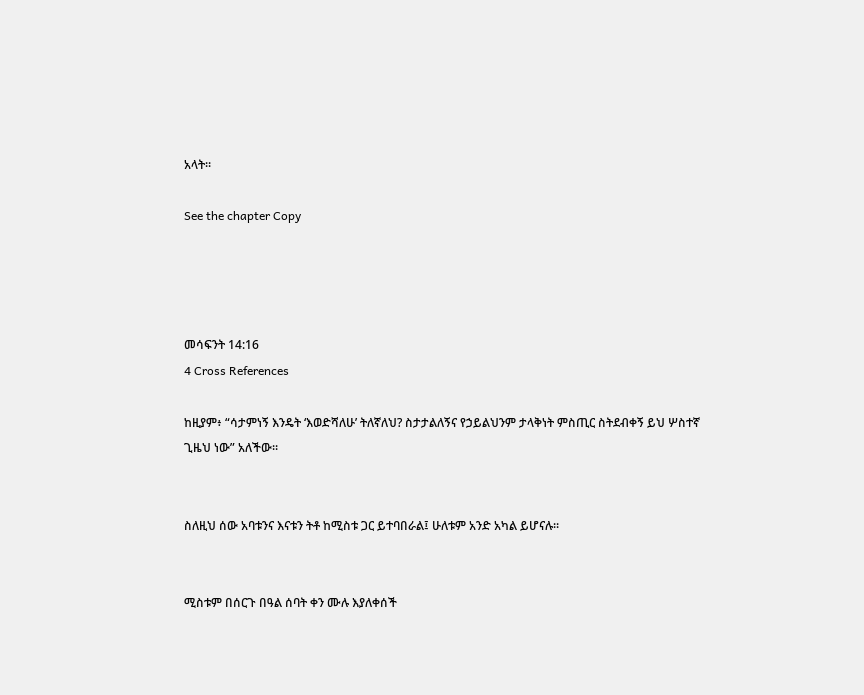አላት።

See the chapter Copy




መሳፍንት 14:16
4 Cross References

ከዚያም፥ “ሳታምነኝ እንዴት ‘እወድሻለሁ’ ትለኛለህ? ስታታልለኝና የኃይልህንም ታላቅነት ምስጢር ስትደብቀኝ ይህ ሦስተኛ ጊዜህ ነው” አለችው።


ስለዚህ ሰው አባቱንና እናቱን ትቶ ከሚስቱ ጋር ይተባበራል፤ ሁለቱም አንድ አካል ይሆናሉ።


ሚስቱም በሰርጉ በዓል ሰባት ቀን ሙሉ እያለቀሰች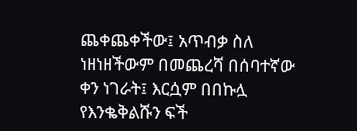ጨቀጨቀችው፤ አጥብቃ ስለ ነዘነዘችውም በመጨረሻ በሰባተኛው ቀን ነገራት፤ እርሷም በበኩሏ የእንቈቅልሹን ፍች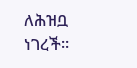ለሕዝቧ ነገረች።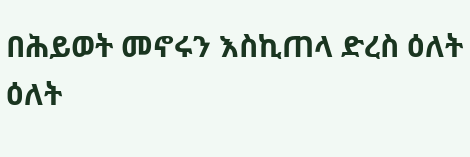በሕይወት መኖሩን እስኪጠላ ድረስ ዕለት ዕለት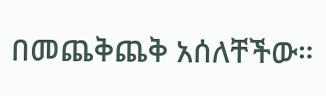በመጨቅጨቅ አሰለቸችው።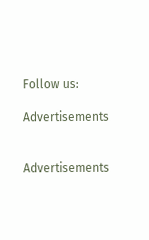Follow us:

Advertisements


Advertisements